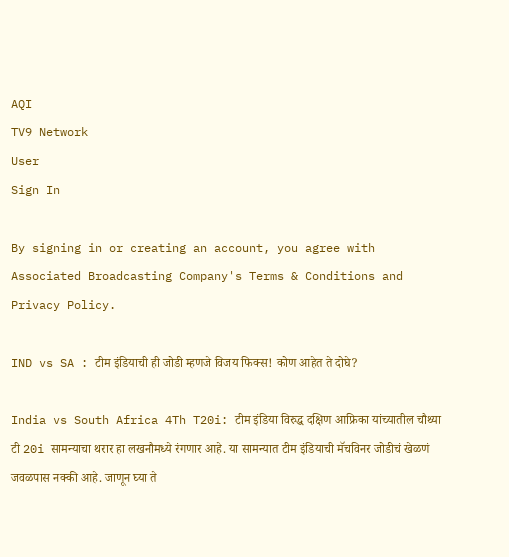AQI
TV9 Network
User
Sign In

By signing in or creating an account, you agree with Associated Broadcasting Company's Terms & Conditions and Privacy Policy.

IND vs SA : टीम इंडियाची ही जोडी म्हणजे विजय फिक्स! कोण आहेत ते दोघे?

India vs South Africa 4Th T20i: टीम इंडिया विरुद्ध दक्षिण आफ्रिका यांच्यातील चौथ्या टी 20i सामन्याचा थरार हा लखनौमध्ये रंगणार आहे. या सामन्यात टीम इंडियाची मॅचविनर जोडीचं खेळणं जवळपास नक्की आहे. जाणून घ्या ते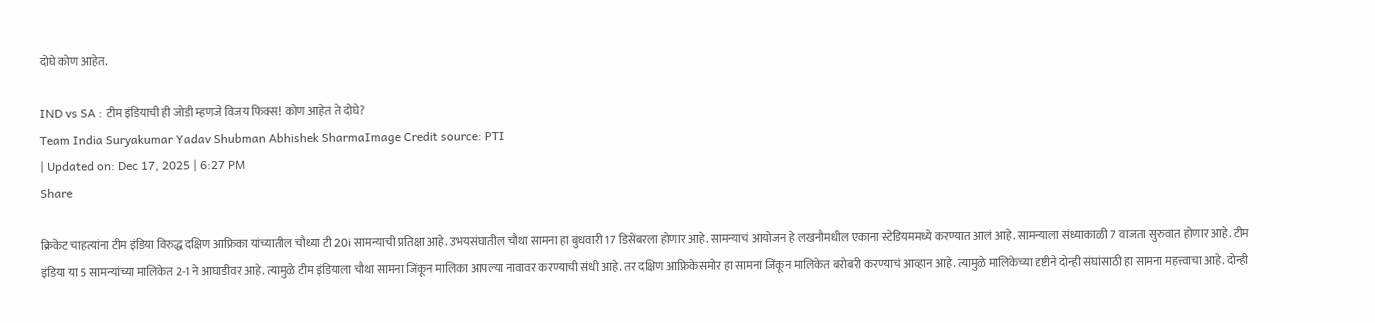दोघे कोण आहेत.

IND vs SA : टीम इंडियाची ही जोडी म्हणजे विजय फिक्स! कोण आहेत ते दोघे?
Team India Suryakumar Yadav Shubman Abhishek SharmaImage Credit source: PTI
| Updated on: Dec 17, 2025 | 6:27 PM
Share

क्रिकेट चाहत्यांना टीम इंडिया विरुद्ध दक्षिण आफ्रिका यांच्यातील चौथ्या टी 20i सामन्याची प्रतिक्षा आहे. उभयसंघातील चौथा सामना हा बुधवारी 17 डिसेंबरला होणार आहे. सामन्याचं आयोजन हे लखनौमधील एकाना स्टेडियममध्ये करण्यात आलं आहे. सामन्याला संध्याकाळी 7 वाजता सुरुवात होणार आहे. टीम इंडिया या 5 सामन्यांच्या मालिकेत 2-1 ने आघाडीवर आहे. त्यामुळे टीम इंडियाला चौथा सामना जिंकून मालिका आपल्या नावावर करण्याची संधी आहे. तर दक्षिण आफ्रिकेसमोर हा सामना जिंकून मालिकेत बरोबरी करण्याचं आव्हान आहे. त्यामुळे मालिकेच्या दृष्टीने दोन्ही संघांसाठी हा सामना महत्त्वाचा आहे. दोन्ही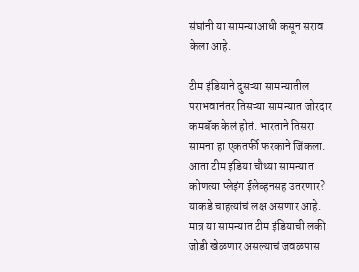संघांनी या सामन्याआधी कसून सराव केला आहे.

टीम इंडियाने दुसऱ्या सामन्यातील पराभवानंतर तिसऱ्या सामन्यात जोरदार कमबॅक केलं होतं. भारताने तिसरा सामना हा एकतर्फी फरकाने जिंकला. आता टीम इंडिया चौथ्या सामन्यात कोणत्या प्लेइंग ईलेव्हनसह उतरणार? याकडे चाहत्यांचं लक्ष असणार आहे. मात्र या सामन्यात टीम इंडियाची लकी जोडी खेळणार असल्याचं जवळपास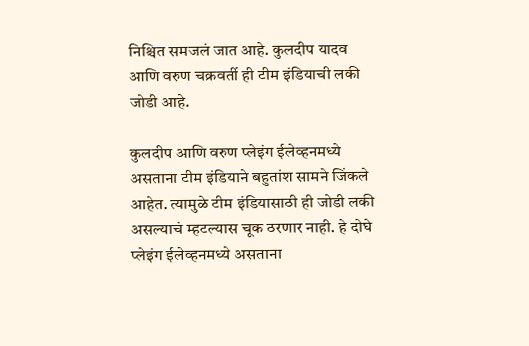निश्चित समजलं जात आहे. कुलदीप यादव आणि वरुण चक्रवर्ती ही टीम इंडियाची लकी जोडी आहे.

कुलदीप आणि वरुण प्लेइंग ईलेव्हनमध्ये असताना टीम इंडियाने बहुतांश सामने जिंकले आहेत. त्यामुळे टीम इंडियासाठी ही जोडी लकी असल्याचं म्हटल्यास चूक ठरणार नाही. हे दोघे प्लेइंग ईलेव्हनमध्ये असताना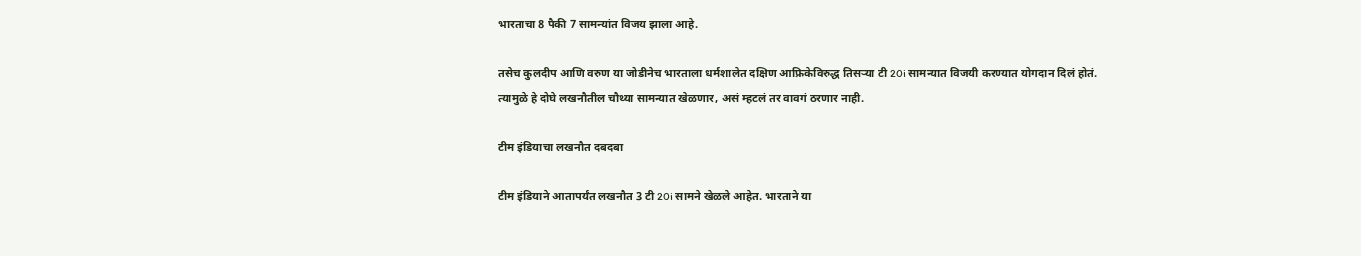भारताचा 8 पैकी 7 सामन्यांत विजय झाला आहे.

तसेच कुलदीप आणि वरुण या जोडीनेच भारताला धर्मशालेत दक्षिण आफ्रिकेविरुद्ध तिसऱ्या टी 20i सामन्यात विजयी करण्यात योगदान दिलं होतं. त्यामुळे हे दोघे लखनौतील चौथ्या सामन्यात खेळणार, असं म्हटलं तर वावगं ठरणार नाही.

टीम इंडियाचा लखनौत दबदबा

टीम इंडियाने आतापर्यंत लखनौत 3 टी 20i सामने खेळले आहेत. भारताने या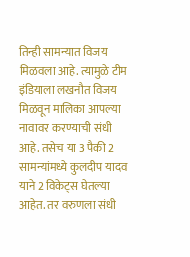तिन्ही सामन्यात विजय मिळवला आहे. त्यामुळे टीम इंडियाला लखनौत विजय मिळवून मालिका आपल्या नावावर करण्याची संधी आहे. तसेच या 3 पैकी 2 सामन्यांमध्ये कुलदीप यादव याने 2 विकेट्स घेतल्या आहेत. तर वरुणला संधी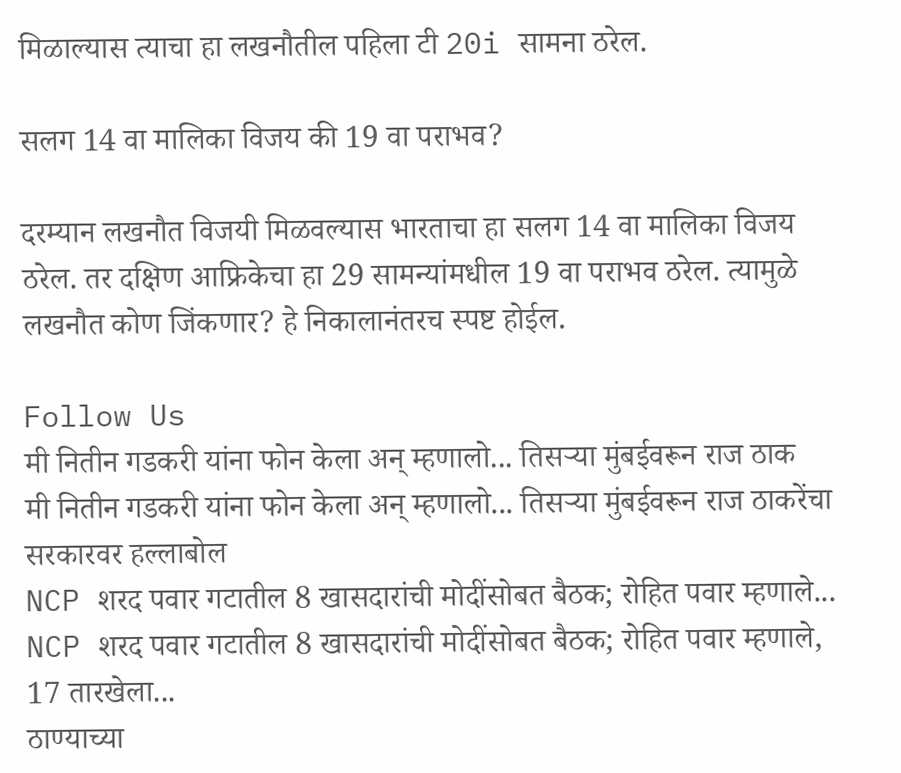मिळाल्यास त्याचा हा लखनौतील पहिला टी 20i सामना ठरेल.

सलग 14 वा मालिका विजय की 19 वा पराभव?

दरम्यान लखनौत विजयी मिळवल्यास भारताचा हा सलग 14 वा मालिका विजय ठरेल. तर दक्षिण आफ्रिकेचा हा 29 सामन्यांमधील 19 वा पराभव ठरेल. त्यामुळे लखनौत कोण जिंकणार? हे निकालानंतरच स्पष्ट होईल.

Follow Us
मी नितीन गडकरी यांना फोन केला अन् म्हणालो... तिसऱ्या मुंबईवरून राज ठाक
मी नितीन गडकरी यांना फोन केला अन् म्हणालो... तिसऱ्या मुंबईवरून राज ठाकरेंचा सरकारवर हल्लाबोल
NCP शरद पवार गटातील 8 खासदारांची मोदींसोबत बैठक; रोहित पवार म्हणाले...
NCP शरद पवार गटातील 8 खासदारांची मोदींसोबत बैठक; रोहित पवार म्हणाले, 17 तारखेला...
ठाण्याच्या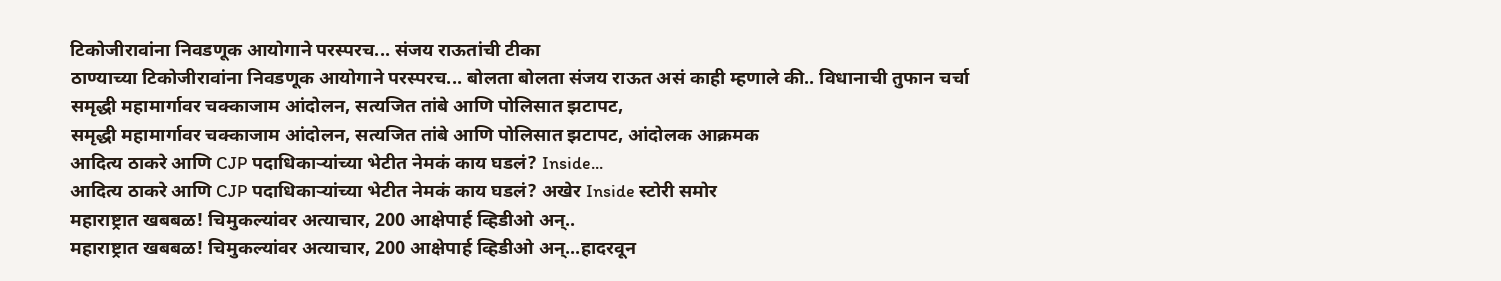टिकोजीरावांना निवडणूक आयोगाने परस्परच... संजय राऊतांची टीका
ठाण्याच्या टिकोजीरावांना निवडणूक आयोगाने परस्परच... बोलता बोलता संजय राऊत असं काही म्हणाले की.. विधानाची तुफान चर्चा
समृद्धी महामार्गावर चक्काजाम आंदोलन, सत्यजित तांबे आणि पोलिसात झटापट,
समृद्धी महामार्गावर चक्काजाम आंदोलन, सत्यजित तांबे आणि पोलिसात झटापट, आंदोलक आक्रमक
आदित्य ठाकरे आणि CJP पदाधिकाऱ्यांच्या भेटीत नेमकं काय घडलं? Inside...
आदित्य ठाकरे आणि CJP पदाधिकाऱ्यांच्या भेटीत नेमकं काय घडलं? अखेर Inside स्टोरी समोर
महाराष्ट्रात खबबळ! चिमुकल्यांवर अत्याचार, 200 आक्षेपार्ह व्हिडीओ अन्..
महाराष्ट्रात खबबळ! चिमुकल्यांवर अत्याचार, 200 आक्षेपार्ह व्हिडीओ अन्...हादरवून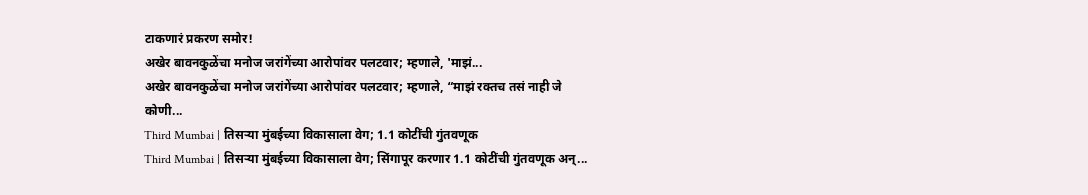टाकणारं प्रकरण समोर!
अखेर बावनकुळेंचा मनोज जरांगेंच्या आरोपांवर पलटवार; म्हणाले, 'माझं...
अखेर बावनकुळेंचा मनोज जरांगेंच्या आरोपांवर पलटवार; म्हणाले, “माझं रक्तच तसं नाही जे कोणी...
Third Mumbai | तिसऱ्या मुंबईच्या विकासाला वेग; 1.1 कोटींची गुंतवणूक
Third Mumbai | तिसऱ्या मुंबईच्या विकासाला वेग; सिंगापूर करणार 1.1 कोटींची गुंतवणूक अन्...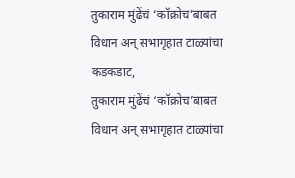तुकाराम मुंढेंचं ‘कॉक्रोच’बाबत विधान अन् सभागृहात टाळ्यांचा कडकडाट,
तुकाराम मुंढेंचं ‘कॉक्रोच’बाबत विधान अन् सभागृहात टाळ्यांचा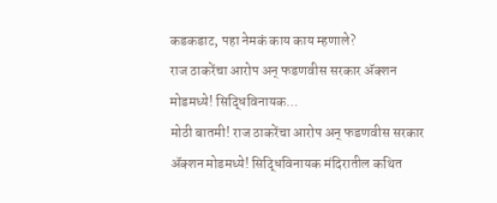कडकडाट, पहा नेमकं काय काय म्हणाले?
राज ठाकरेंचा आरोप अन् फडणवीस सरकार ॲक्शन मोडमध्ये! सिद्धिविनायक...
मोठी बातमी! राज ठाकरेंचा आरोप अन् फडणवीस सरकार ॲक्शन मोडमध्ये! सिद्धिविनायक मंदिरातील कथित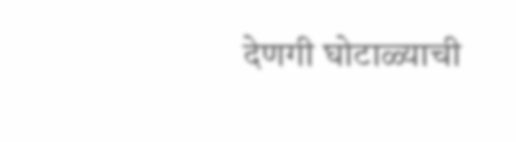देणगी घोटाळ्याची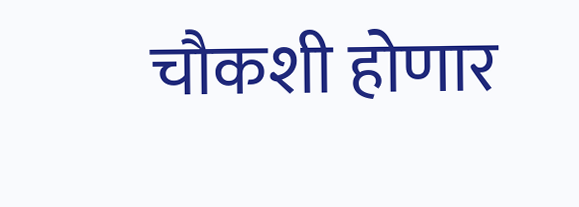चौकशी होणार